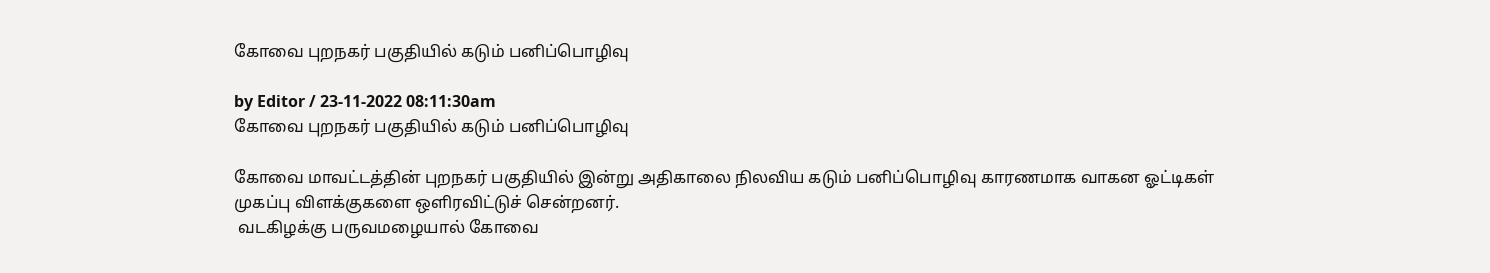கோவை புறநகர் பகுதியில் கடும் பனிப்பொழிவு

by Editor / 23-11-2022 08:11:30am
கோவை புறநகர் பகுதியில் கடும் பனிப்பொழிவு

கோவை மாவட்டத்தின் புறநகர் பகுதியில் இன்று அதிகாலை நிலவிய கடும் பனிப்பொழிவு காரணமாக வாகன ஓட்டிகள் முகப்பு விளக்குகளை ஒளிரவிட்டுச் சென்றனர்.
 வடகிழக்கு பருவமழையால் கோவை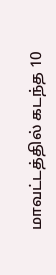மாவட்டத்தில் கடந்த 10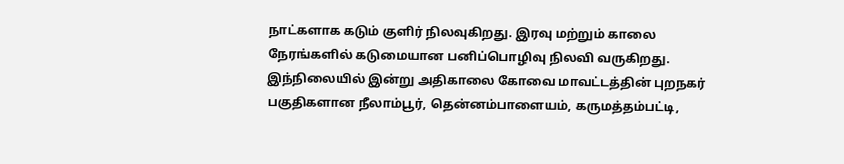நாட்களாக கடும் குளிர் நிலவுகிறது. இரவு மற்றும் காலை நேரங்களில் கடுமையான பனிப்பொழிவு நிலவி வருகிறது.
இந்நிலையில் இன்று அதிகாலை கோவை மாவட்டத்தின் புறநகர் பகுதிகளான நீலாம்பூர், தென்னம்பாளையம், கருமத்தம்பட்டி,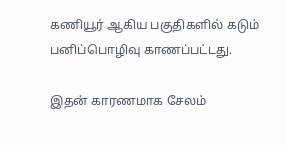கணியூர் ஆகிய பகுதிகளில் கடும் பனிப்பொழிவு காணப்பட்டது.

இதன் காரணமாக சேலம்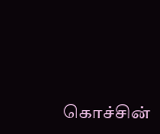கொச்சின்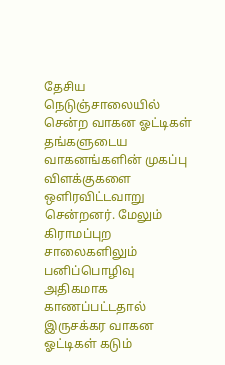தேசிய நெடுஞ்சாலையில் சென்ற வாகன ஓட்டிகள் தங்களுடைய வாகனங்களின் முகப்பு விளக்குகளை ஒளிரவிட்டவாறு சென்றனர். மேலும் கிராமப்புற சாலைகளிலும்
பனிப்பொழிவு அதிகமாக காணப்பட்டதால் இருசக்கர வாகன ஓட்டிகள் கடும்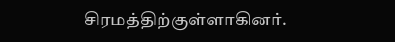சிரமத்திற்குள்ளாகினர்.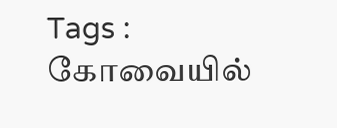Tags : கோவையில்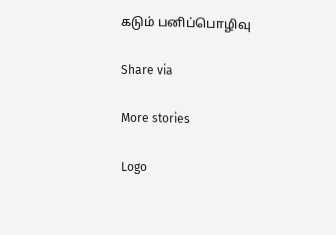கடும் பனிப்பொழிவு

Share via

More stories

Logo